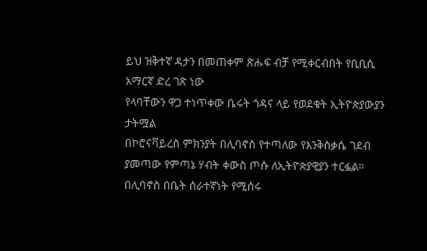ይህ ዝቅተኛ ዳታን በመጠቀም ጽሑፍ ብቻ የሚቀርብበት የቢቢሲ አማርኛ ድረ ገጽ ነው
የላባቸውን ዋጋ ተነጥቀው ቤሩት ጎዳና ላይ የወደቁት ኢትዮጵያውያን
ታትሟል
በኮሮናቫይረስ ምክንያት በሊባኖስ የተጣለው የእንቅስቃሴ ገደብ ያመጣው የምጣኔ ሃብት ቀውስ ጦሱ ለኢትዮጵያዊያን ተርፏል። በሊባኖስ በቤት ሰራተኛነት የሚሰሩ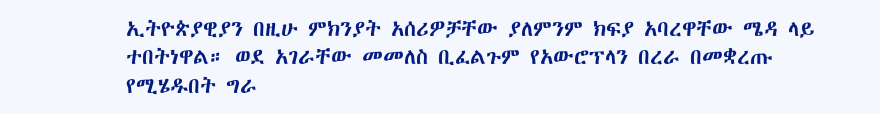ኢትዮጵያዊያን በዚሁ ምክንያት አሰሪዎቻቸው ያለምንም ክፍያ አባረዋቸው ሜዳ ላይ ተበትነዋል። ወደ አገራቸው መመለስ ቢፈልጉም የአውሮፕላን በረራ በመቋረጡ የሚሄዱበት ግራ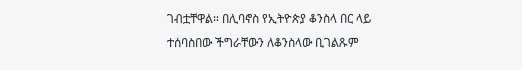ገብቷቸዋል። በሊባኖስ የኢትዮጵያ ቆንስላ በር ላይ ተሰባስበው ችግራቸውን ለቆንስላው ቢገልጹም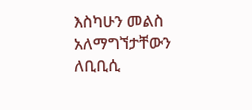እስካሁን መልስ አለማግኘታቸውን ለቢቢሲ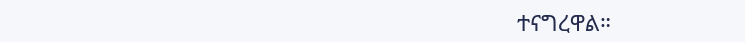ተናግረዋል።